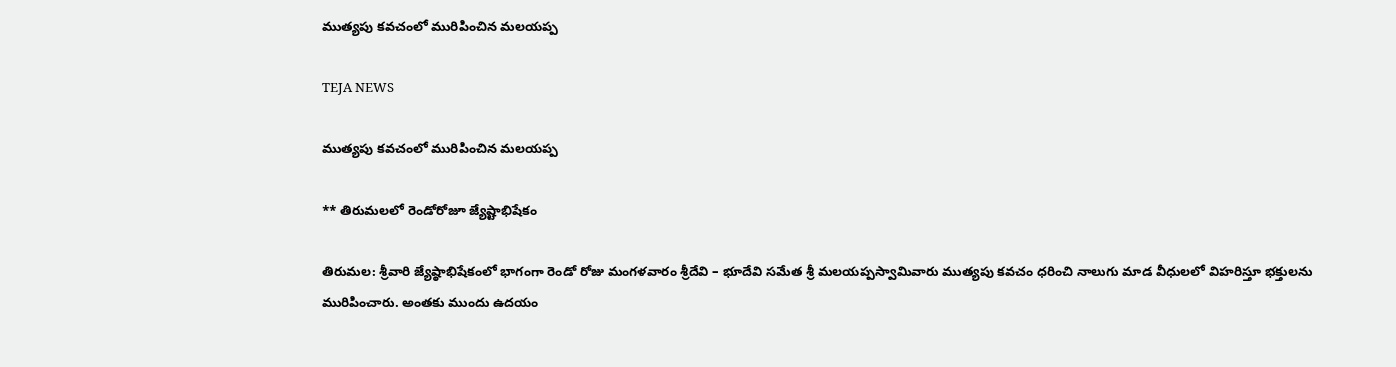ముత్యపు కవచంలో మురిపించిన మలయప్ప

TEJA NEWS

ముత్యపు కవచంలో మురిపించిన మలయప్ప

** తిరుమలలో రెండోరోజూ జ్యేష్టాభిషేకం

తిరుమల: శ్రీవారి జ్యేష్ఠాభిషేకంలో భాగంగా రెండో రోజు మంగళవారం శ్రీదేవి – భూదేవి స‌మేత శ్రీ మలయప్పస్వామివారు ముత్యపు కవచం ధరించి నాలుగు మాడ వీధులలో విహరిస్తూ భక్తులను మురిపించారు. అంతకు ముందు ఉదయం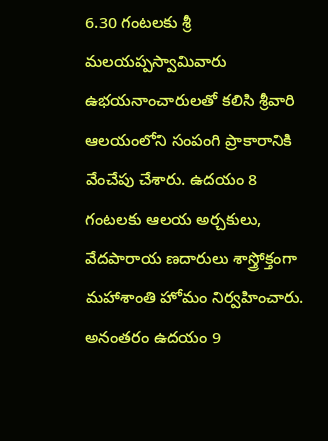6.30 గంటలకు శ్రీ మలయప్పస్వామివారు ఉభయనాంచారులతో కలిసి శ్రీవారి ఆలయంలోని సంపంగి ప్రాకారానికి వేంచేపు చేశారు. ఉదయం 8 గంటలకు ఆలయ అర్చకులు, వేదపారాయ ణదారులు శాస్త్రోక్తంగా మహాశాంతి హోమం నిర్వహించారు. అనంతరం ఉదయం 9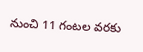నుంచి 11 గంటల వరకు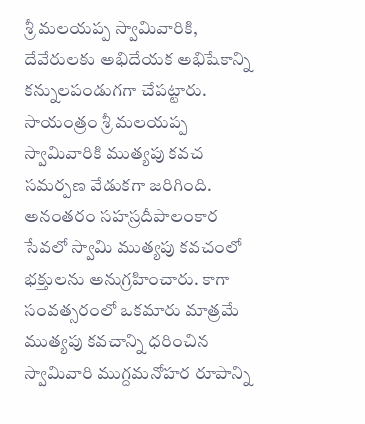శ్రీ మలయప్ప స్వామివారికి, దేవేరులకు అభిదేయక అభిషేకాన్ని కన్నులపండుగగా చేపట్టారు.
సాయంత్రం శ్రీ మలయప్ప స్వామివారికి ముత్యపు కవచ సమర్పణ వేడుకగా జరిగింది. అనంతరం సహస్రదీపాలంకార సేవలో స్వామి ముత్యపు కవచంలో భక్తులను అనుగ్రహించారు. కాగా సంవత్సరంలో ఒకమారు మాత్రమే ముత్యపు కవచాన్ని ధరించిన స్వామివారి ముగ్దమనోహర రూపాన్ని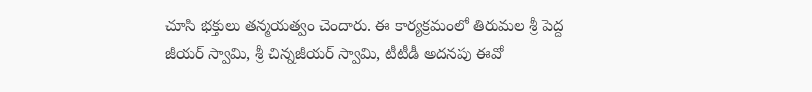చూసి భక్తులు తన్మయత్వం చెందారు. ఈ కార్యక్రమంలో తిరుమల శ్రీ పెద్ద జీయర్ స్వామి, శ్రీ చిన్న‌జీయ‌ర్‌ స్వామి, టీటీడీ అదనపు ఈవో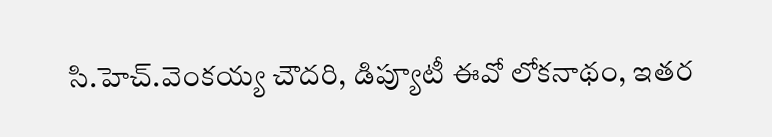సి.హెచ్.వెంకయ్య చౌదరి, డిప్యూటీ ఈవో లోకనాథం, ఇత‌ర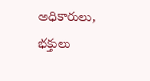అధికారులు, భ‌క్తులు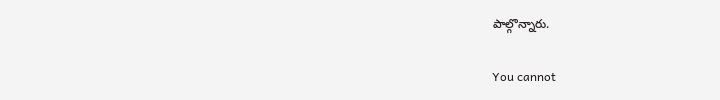పాల్గొన్నారు.

You cannot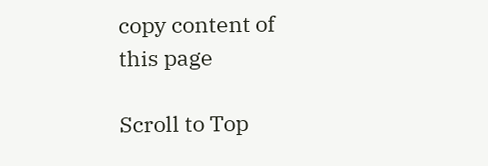copy content of this page

Scroll to Top